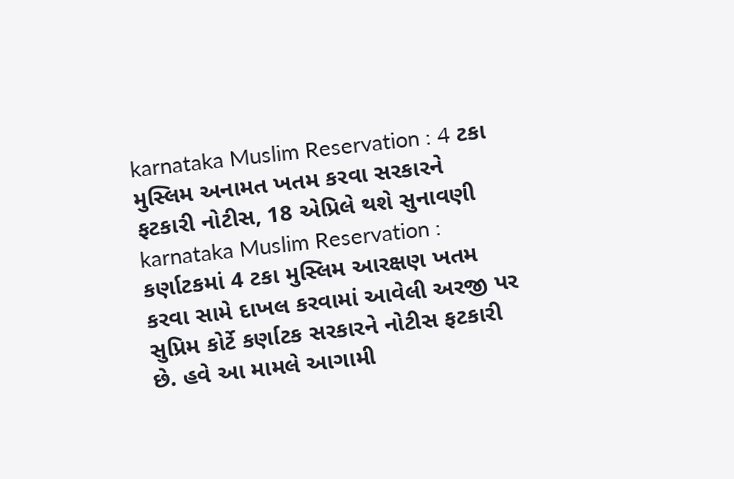karnataka Muslim Reservation : 4 ટકા મુસ્લિમ અનામત ખતમ કરવા સરકારને ફટકારી નોટીસ, 18 એપ્રિલે થશે સુનાવણી
karnataka Muslim Reservation : કર્ણાટકમાં 4 ટકા મુસ્લિમ આરક્ષણ ખતમ કરવા સામે દાખલ કરવામાં આવેલી અરજી પર સુપ્રિમ કોર્ટે કર્ણાટક સરકારને નોટીસ ફટકારી છે. હવે આ મામલે આગામી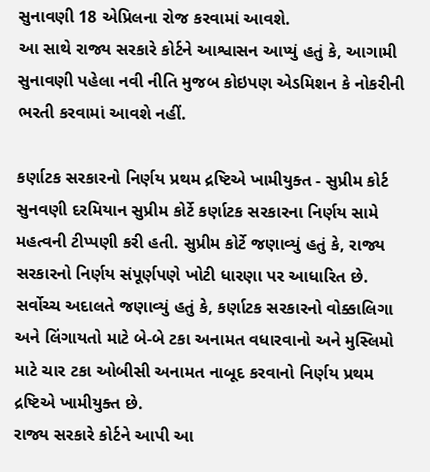સુનાવણી 18 એપ્રિલના રોજ કરવામાં આવશે.
આ સાથે રાજ્ય સરકારે કોર્ટને આશ્વાસન આપ્યું હતું કે, આગામી સુનાવણી પહેલા નવી નીતિ મુજબ કોઇપણ એડમિશન કે નોકરીની ભરતી કરવામાં આવશે નહીં.

કર્ણાટક સરકારનો નિર્ણય પ્રથમ દ્રષ્ટિએ ખામીયુક્ત - સુપ્રીમ કોર્ટ
સુનવણી દરમિયાન સુપ્રીમ કોર્ટે કર્ણાટક સરકારના નિર્ણય સામે મહત્વની ટીપ્પણી કરી હતી. સુપ્રીમ કોર્ટે જણાવ્યું હતું કે, રાજ્ય સરકારનો નિર્ણય સંપૂર્ણપણે ખોટી ધારણા પર આધારિત છે.
સર્વોચ્ચ અદાલતે જણાવ્યું હતું કે, કર્ણાટક સરકારનો વોક્કાલિગા અને લિંગાયતો માટે બે-બે ટકા અનામત વધારવાનો અને મુસ્લિમો માટે ચાર ટકા ઓબીસી અનામત નાબૂદ કરવાનો નિર્ણય પ્રથમ દ્રષ્ટિએ ખામીયુક્ત છે.
રાજ્ય સરકારે કોર્ટને આપી આ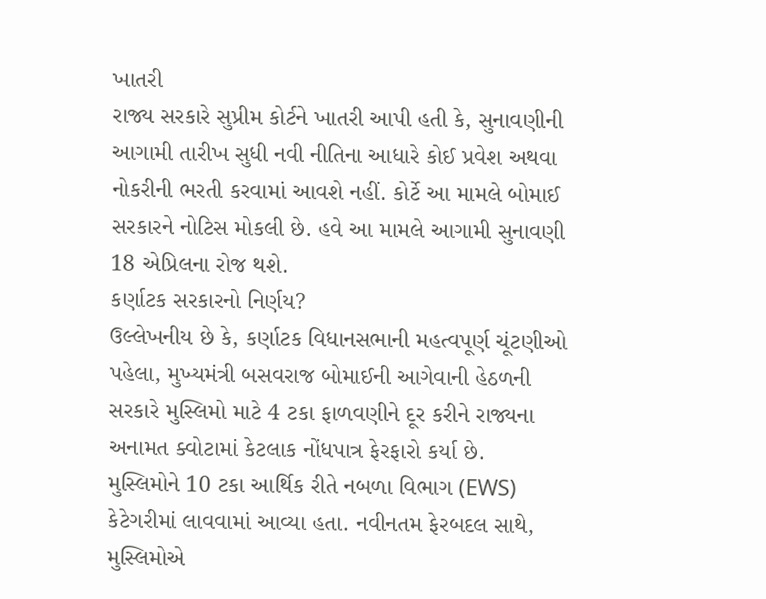ખાતરી
રાજ્ય સરકારે સુપ્રીમ કોર્ટને ખાતરી આપી હતી કે, સુનાવણીની આગામી તારીખ સુધી નવી નીતિના આધારે કોઈ પ્રવેશ અથવા નોકરીની ભરતી કરવામાં આવશે નહીં. કોર્ટે આ મામલે બોમાઈ સરકારને નોટિસ મોકલી છે. હવે આ મામલે આગામી સુનાવણી 18 એપ્રિલના રોજ થશે.
કર્ણાટક સરકારનો નિર્ણય?
ઉલ્લેખનીય છે કે, કર્ણાટક વિધાનસભાની મહત્વપૂર્ણ ચૂંટણીઓ પહેલા, મુખ્યમંત્રી બસવરાજ બોમાઈની આગેવાની હેઠળની સરકારે મુસ્લિમો માટે 4 ટકા ફાળવણીને દૂર કરીને રાજ્યના અનામત ક્વોટામાં કેટલાક નોંધપાત્ર ફેરફારો કર્યા છે.
મુસ્લિમોને 10 ટકા આર્થિક રીતે નબળા વિભાગ (EWS) કેટેગરીમાં લાવવામાં આવ્યા હતા. નવીનતમ ફેરબદલ સાથે, મુસ્લિમોએ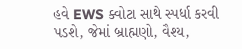હવે EWS ક્વોટા સાથે સ્પર્ધા કરવી પડશે, જેમાં બ્રાહ્મણો, વૈશ્ય,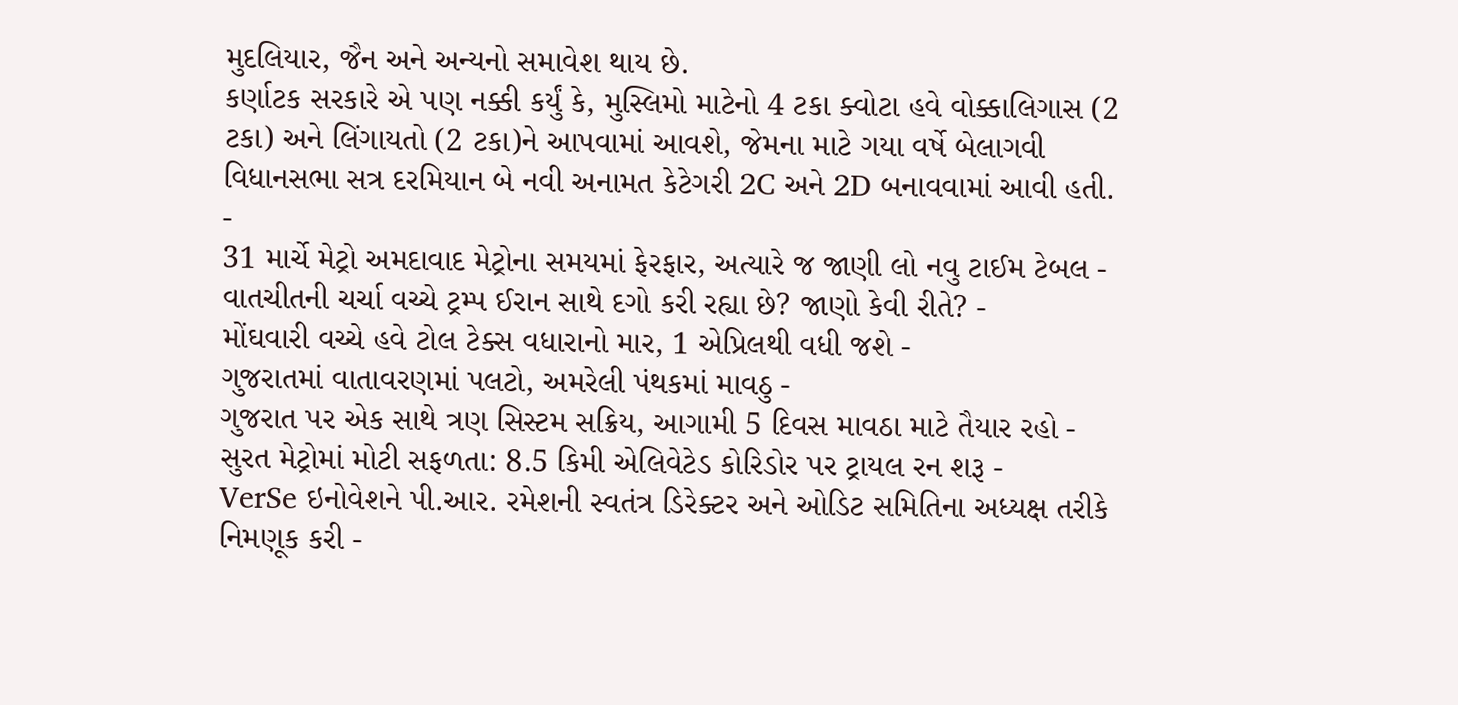મુદલિયાર, જૈન અને અન્યનો સમાવેશ થાય છે.
કર્ણાટક સરકારે એ પણ નક્કી કર્યું કે, મુસ્લિમો માટેનો 4 ટકા ક્વોટા હવે વોક્કાલિગાસ (2 ટકા) અને લિંગાયતો (2 ટકા)ને આપવામાં આવશે, જેમના માટે ગયા વર્ષે બેલાગવી વિધાનસભા સત્ર દરમિયાન બે નવી અનામત કેટેગરી 2C અને 2D બનાવવામાં આવી હતી.
-
31 માર્ચે મેટ્રો અમદાવાદ મેટ્રોના સમયમાં ફેરફાર, અત્યારે જ જાણી લો નવુ ટાઈમ ટેબલ -
વાતચીતની ચર્ચા વચ્ચે ટ્રમ્પ ઈરાન સાથે દગો કરી રહ્યા છે? જાણો કેવી રીતે? -
મોંઘવારી વચ્ચે હવે ટોલ ટેક્સ વધારાનો માર, 1 એપ્રિલથી વધી જશે -
ગુજરાતમાં વાતાવરણમાં પલટો, અમરેલી પંથકમાં માવઠુ -
ગુજરાત પર એક સાથે ત્રણ સિસ્ટમ સક્રિય, આગામી 5 દિવસ માવઠા માટે તૈયાર રહો -
સુરત મેટ્રોમાં મોટી સફળતા: 8.5 કિમી એલિવેટેડ કોરિડોર પર ટ્રાયલ રન શરૂ -
VerSe ઇનોવેશને પી.આર. રમેશની સ્વતંત્ર ડિરેક્ટર અને ઓડિટ સમિતિના અધ્યક્ષ તરીકે નિમણૂક કરી -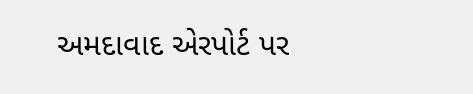અમદાવાદ એરપોર્ટ પર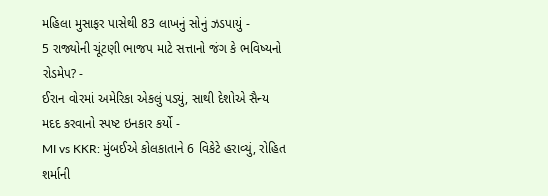મહિલા મુસાફર પાસેથી 83 લાખનું સોનું ઝડપાયું -
5 રાજ્યોની ચૂંટણી ભાજપ માટે સત્તાનો જંગ કે ભવિષ્યનો રોડમેપ? -
ઈરાન વોરમાં અમેરિકા એકલું પડ્યું, સાથી દેશોએ સૈન્ય મદદ કરવાનો સ્પષ્ટ ઇનકાર કર્યો -
MI vs KKR: મુંબઈએ કોલકાતાને 6 વિકેટે હરાવ્યું, રોહિત શર્માની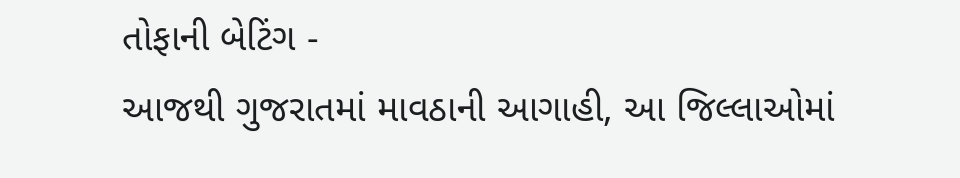તોફાની બેટિંગ -
આજથી ગુજરાતમાં માવઠાની આગાહી, આ જિલ્લાઓમાં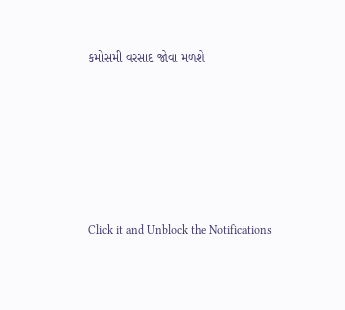કમોસમી વરસાદ જોવા મળશે






Click it and Unblock the Notifications